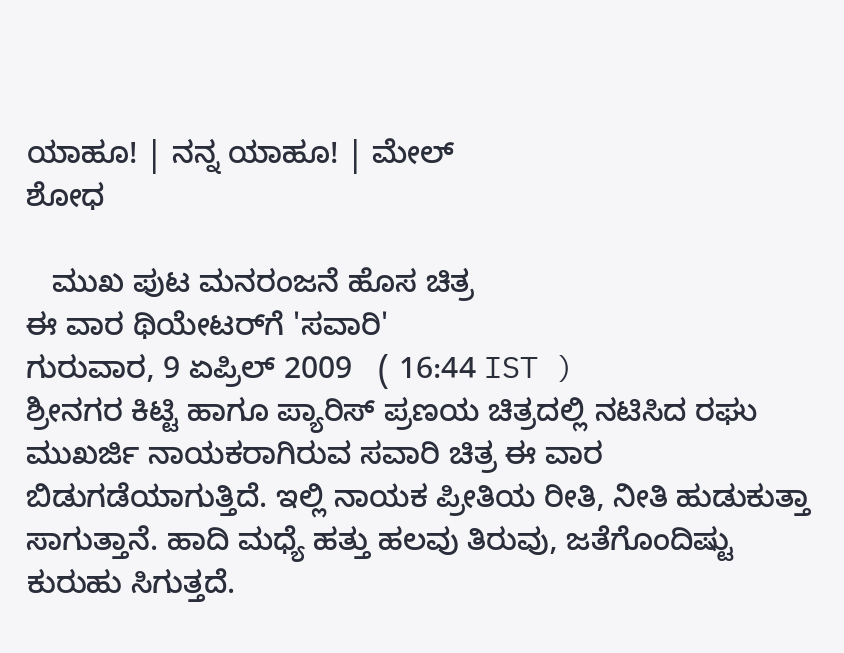ಯಾಹೂ! | ನನ್ನ ಯಾಹೂ! | ಮೇಲ್
ಶೋಧ

   ಮುಖ ಪುಟ ಮನರಂಜನೆ ಹೊಸ ಚಿತ್ರ
ಈ ವಾರ ಥಿಯೇಟರ್‌ಗೆ 'ಸವಾರಿ'
ಗುರುವಾರ, 9 ಏಪ್ರಿಲ್ 2009   ( 16:44 IST )
ಶ್ರೀನಗರ ಕಿಟ್ಟಿ ಹಾಗೂ ಪ್ಯಾರಿಸ್ ಪ್ರಣಯ ಚಿತ್ರದಲ್ಲಿ ನಟಿಸಿದ ರಘು ಮುಖರ್ಜಿ ನಾಯಕರಾಗಿರುವ ಸವಾರಿ ಚಿತ್ರ ಈ ವಾರ ಬಿಡುಗಡೆಯಾಗುತ್ತಿದೆ. ಇಲ್ಲಿ ನಾಯಕ ಪ್ರೀತಿಯ ರೀತಿ, ನೀತಿ ಹುಡುಕುತ್ತಾ ಸಾಗುತ್ತಾನೆ. ಹಾದಿ ಮಧ್ಯೆ ಹತ್ತು ಹಲವು ತಿರುವು, ಜತೆಗೊಂದಿಷ್ಟು ಕುರುಹು ಸಿಗುತ್ತದೆ.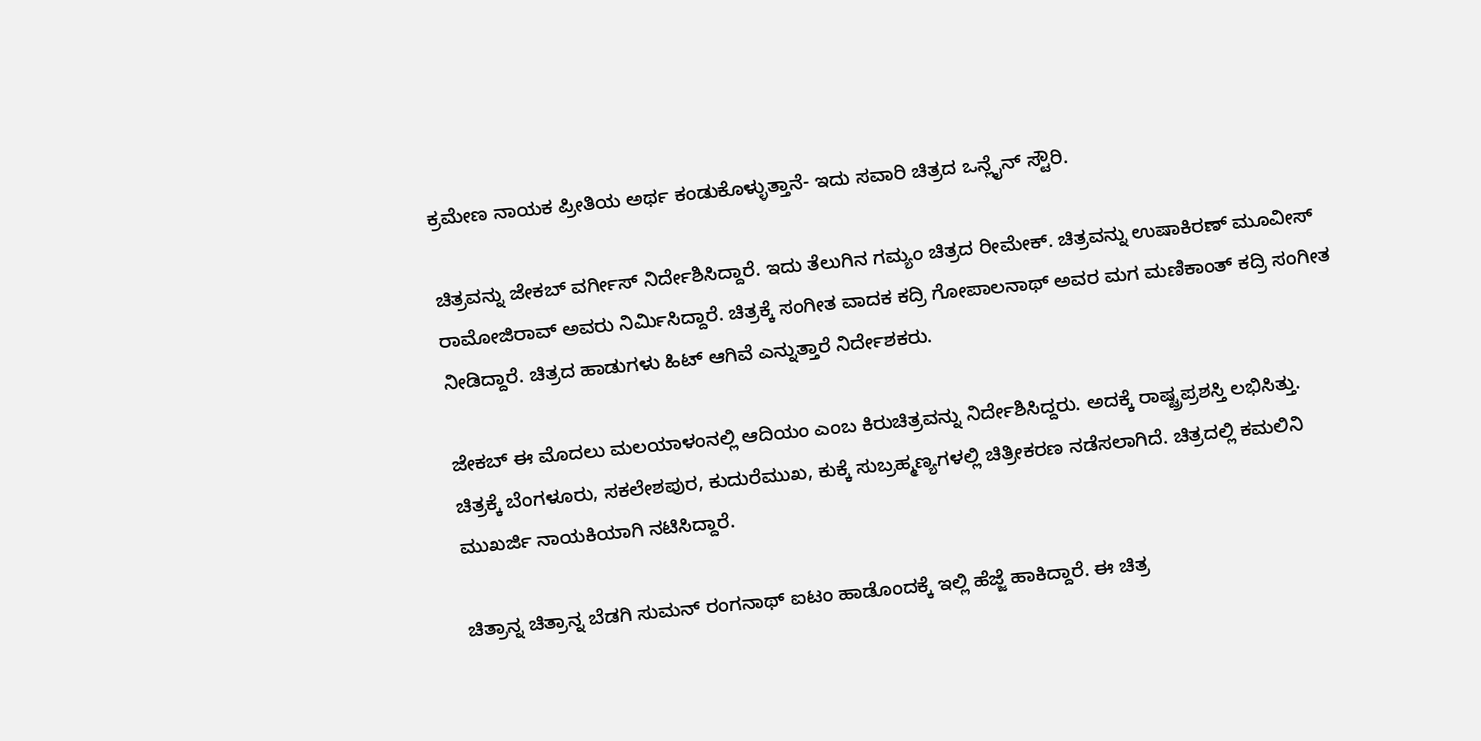ಕ್ರಮೇಣ ನಾಯಕ ಪ್ರೀತಿಯ ಅರ್ಥ ಕಂಡುಕೊಳ್ಳುತ್ತಾನೆ- ಇದು ಸವಾರಿ ಚಿತ್ರದ ಒನ್ಲೈನ್ ಸ್ಟೌರಿ.

ಚಿತ್ರವನ್ನು ಜೇಕಬ್ ವರ್ಗೀಸ್ ನಿರ್ದೇಶಿಸಿದ್ದಾರೆ. ಇದು ತೆಲುಗಿನ ಗಮ್ಯಂ ಚಿತ್ರದ ರೀಮೇಕ್. ಚಿತ್ರವನ್ನು ಉಷಾಕಿರಣ್ ಮೂವೀಸ್ ರಾಮೋಜಿರಾವ್ ಅವರು ನಿರ್ಮಿಸಿದ್ದಾರೆ. ಚಿತ್ರಕ್ಕೆ ಸಂಗೀತ ವಾದಕ ಕದ್ರಿ ಗೋಪಾಲನಾಥ್ ಅವರ ಮಗ ಮಣಿಕಾಂತ್ ಕದ್ರಿ ಸಂಗೀತ ನೀಡಿದ್ದಾರೆ. ಚಿತ್ರದ ಹಾಡುಗಳು ಹಿಟ್ ಆಗಿವೆ ಎನ್ನುತ್ತಾರೆ ನಿರ್ದೇಶಕರು.

ಜೇಕಬ್ ಈ ಮೊದಲು ಮಲಯಾಳಂನಲ್ಲಿ ಆದಿಯಂ ಎಂಬ ಕಿರುಚಿತ್ರವನ್ನು ನಿರ್ದೇಶಿಸಿದ್ದರು. ಅದಕ್ಕೆ ರಾಷ್ಟ್ರಪ್ರಶಸ್ತಿ ಲಭಿಸಿತ್ತು. ಚಿತ್ರಕ್ಕೆ ಬೆಂಗಳೂರು, ಸಕಲೇಶಪುರ, ಕುದುರೆಮುಖ, ಕುಕ್ಕೆ ಸುಬ್ರಹ್ಮಣ್ಯಗಳಲ್ಲಿ ಚಿತ್ರೀಕರಣ ನಡೆಸಲಾಗಿದೆ. ಚಿತ್ರದಲ್ಲಿ ಕಮಲಿನಿ ಮುಖರ್ಜಿ ನಾಯಕಿಯಾಗಿ ನಟಿಸಿದ್ದಾರೆ.

ಚಿತ್ರಾನ್ನ ಚಿತ್ರಾನ್ನ ಬೆಡಗಿ ಸುಮನ್ ರಂಗನಾಥ್ ಐಟಂ ಹಾಡೊಂದಕ್ಕೆ ಇಲ್ಲಿ ಹೆಜ್ಜೆ ಹಾಕಿದ್ದಾರೆ. ಈ ಚಿತ್ರ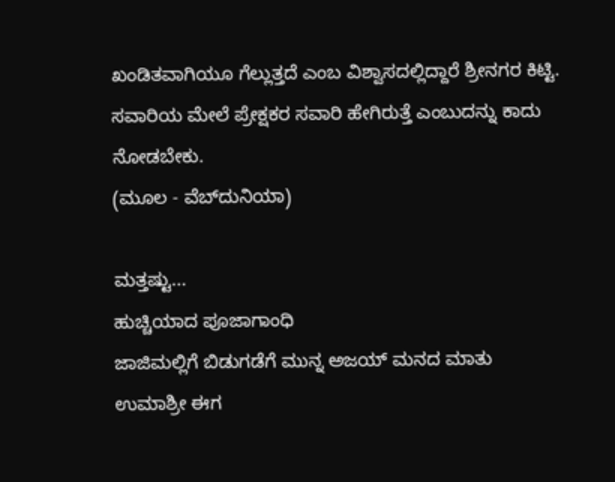ಖಂಡಿತವಾಗಿಯೂ ಗೆಲ್ಲುತ್ತದೆ ಎಂಬ ವಿಶ್ವಾಸದಲ್ಲಿದ್ದಾರೆ ಶ್ರೀನಗರ ಕಿಟ್ಟಿ. ಸವಾರಿಯ ಮೇಲೆ ಪ್ರೇಕ್ಷಕರ ಸವಾರಿ ಹೇಗಿರುತ್ತೆ ಎಂಬುದನ್ನು ಕಾದು ನೋಡಬೇಕು.
(ಮೂಲ - ವೆಬ್‌ದುನಿಯಾ)

ಮತ್ತಷ್ಟು...
ಹುಚ್ಚಿಯಾದ ಪೂಜಾಗಾಂಧಿ
ಜಾಜಿಮಲ್ಲಿಗೆ ಬಿಡುಗಡೆಗೆ ಮುನ್ನ ಅಜಯ್ ಮನದ ಮಾತು
ಉಮಾಶ್ರೀ ಈಗ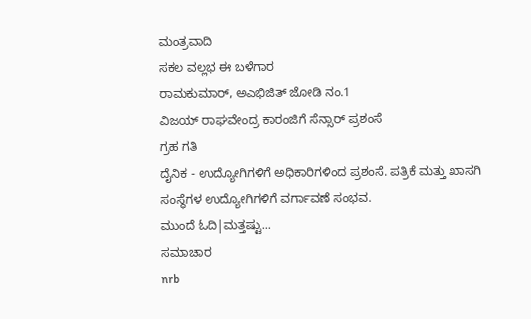ಮಂತ್ರವಾದಿ
ಸಕಲ ವಲ್ಲಭ ಈ ಬಳೆಗಾರ
ರಾಮಕುಮಾರ್, ಅಎಭಿಜಿತ್ ಜೋಡಿ ನಂ.1
ವಿಜಯ್ ರಾಘವೇಂದ್ರ ಕಾರಂಜಿಗೆ ಸೆನ್ಸಾರ್ ಪ್ರಶಂಸೆ
ಗ್ರಹ ಗತಿ
ದೈನಿಕ - ಉದ್ಯೋಗಿಗಳಿಗೆ ಅಧಿಕಾರಿಗಳಿಂದ ಪ್ರಶಂಸೆ. ಪತ್ರಿಕೆ ಮತ್ತು ಖಾಸಗಿ ಸಂಸ್ಥೆಗಳ ಉದ್ಯೋಗಿಗಳಿಗೆ ವರ್ಗಾವಣೆ ಸಂಭವ.
ಮುಂದೆ ಓದಿ|ಮತ್ತಷ್ಟು...
ಸಮಾಚಾರ
nrb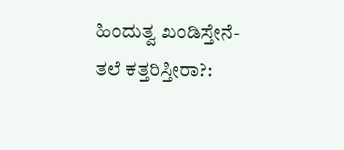ಹಿಂದುತ್ವ ಖಂಡಿಸ್ತೇನೆ- ತಲೆ ಕತ್ತರಿಸ್ತೀರಾ?: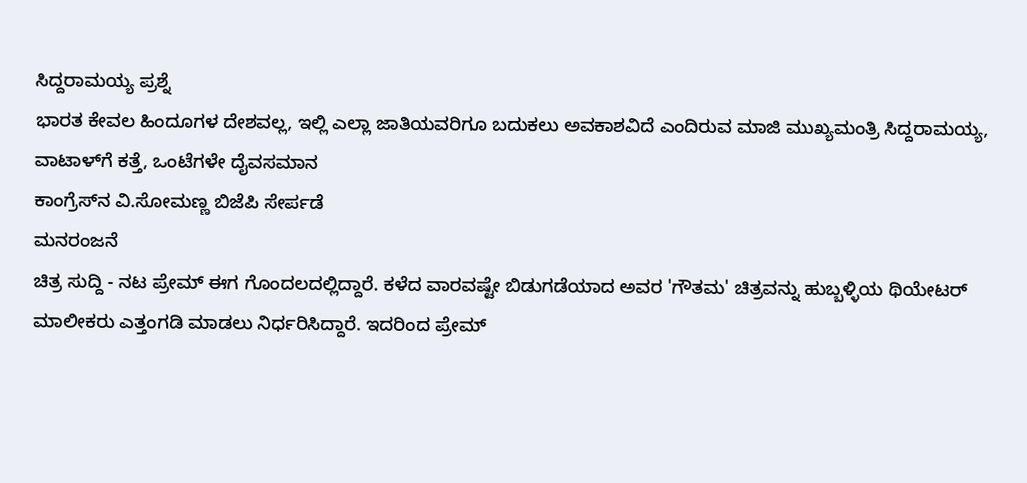ಸಿದ್ದರಾಮಯ್ಯ ಪ್ರಶ್ನೆ
ಭಾರತ ಕೇವಲ ಹಿಂದೂಗಳ ದೇಶವಲ್ಲ, ಇಲ್ಲಿ ಎಲ್ಲಾ ಜಾತಿಯವರಿಗೂ ಬದುಕಲು ಅವಕಾಶವಿದೆ ಎಂದಿರುವ ಮಾಜಿ ಮುಖ್ಯಮಂತ್ರಿ ಸಿದ್ದರಾಮಯ್ಯ,
ವಾಟಾಳ್‌ಗೆ ಕತ್ತೆ, ಒಂಟೆಗಳೇ ದೈವಸಮಾನ
ಕಾಂಗ್ರೆಸ್‌‌ನ ವಿ.ಸೋಮಣ್ಣ ಬಿಜೆಪಿ ಸೇರ್ಪಡೆ
ಮನರಂಜನೆ
ಚಿತ್ರ ಸುದ್ದಿ - ನಟ ಪ್ರೇಮ್ ಈಗ ಗೊಂದಲದಲ್ಲಿದ್ದಾರೆ. ಕಳೆದ ವಾರವಷ್ಟೇ ಬಿಡುಗಡೆಯಾದ ಅವರ 'ಗೌತಮ' ಚಿತ್ರವನ್ನು ಹುಬ್ಬಳ್ಳಿಯ ಥಿಯೇಟರ್ ಮಾಲೀಕರು ಎತ್ತಂಗಡಿ ಮಾಡಲು ನಿರ್ಧರಿಸಿದ್ದಾರೆ. ಇದರಿಂದ ಪ್ರೇಮ್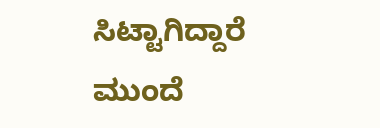ಸಿಟ್ಟಾಗಿದ್ದಾರೆ
ಮುಂದೆ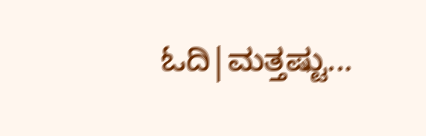ಓದಿ|ಮತ್ತಷ್ಟು...